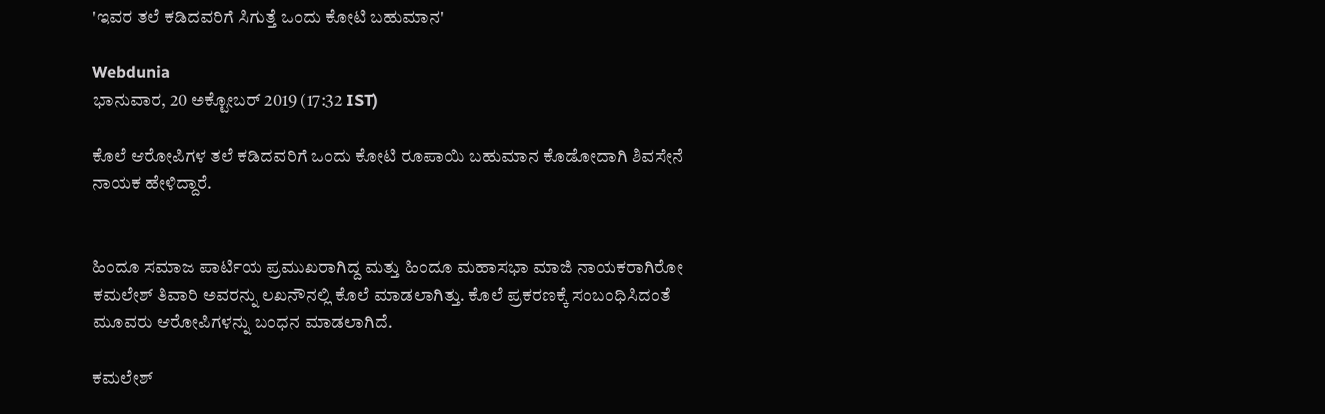'ಇವರ ತಲೆ ಕಡಿದವರಿಗೆ ಸಿಗುತ್ತೆ ಒಂದು ಕೋಟಿ ಬಹುಮಾನ'

Webdunia
ಭಾನುವಾರ, 20 ಅಕ್ಟೋಬರ್ 2019 (17:32 IST)

ಕೊಲೆ ಆರೋಪಿಗಳ ತಲೆ ಕಡಿದವರಿಗೆ ಒಂದು ಕೋಟಿ ರೂಪಾಯಿ ಬಹುಮಾನ ಕೊಡೋದಾಗಿ ಶಿವಸೇನೆ ನಾಯಕ ಹೇಳಿದ್ದಾರೆ.


ಹಿಂದೂ ಸಮಾಜ ಪಾರ್ಟಿಯ ಪ್ರಮುಖರಾಗಿದ್ದ ಮತ್ತು ಹಿಂದೂ ಮಹಾಸಭಾ ಮಾಜಿ ನಾಯಕರಾಗಿರೋ ಕಮಲೇಶ್ ತಿವಾರಿ ಅವರನ್ನು ಲಖನೌನಲ್ಲಿ ಕೊಲೆ ಮಾಡಲಾಗಿತ್ತು. ಕೊಲೆ ಪ್ರಕರಣಕ್ಕೆ ಸಂಬಂಧಿಸಿದಂತೆ ಮೂವರು ಆರೋಪಿಗಳನ್ನು ಬಂಧನ ಮಾಡಲಾಗಿದೆ.

ಕಮಲೇಶ್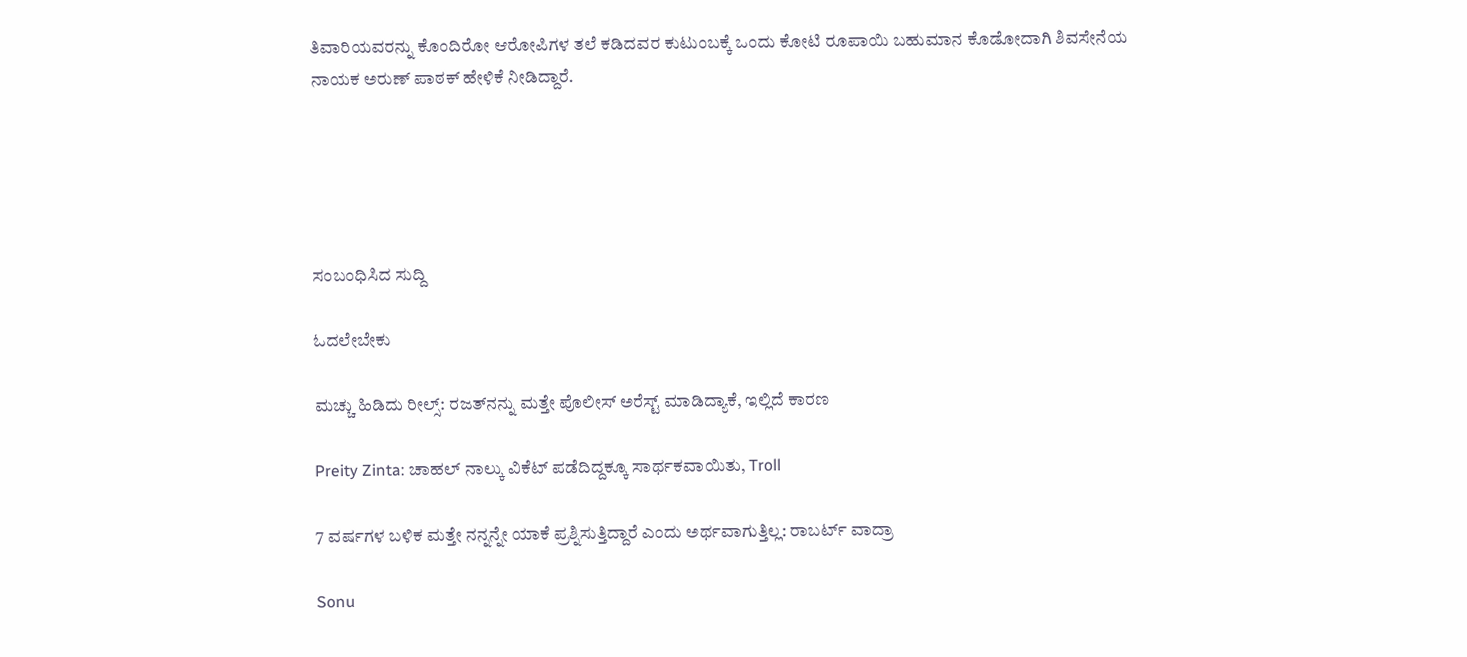ತಿವಾರಿಯವರನ್ನು ಕೊಂದಿರೋ ಆರೋಪಿಗಳ ತಲೆ ಕಡಿದವರ ಕುಟುಂಬಕ್ಕೆ ಒಂದು ಕೋಟಿ ರೂಪಾಯಿ ಬಹುಮಾನ ಕೊಡೋದಾಗಿ ಶಿವಸೇನೆಯ ನಾಯಕ ಅರುಣ್ ಪಾಠಕ್ ಹೇಳಿಕೆ ನೀಡಿದ್ದಾರೆ.





ಸಂಬಂಧಿಸಿದ ಸುದ್ದಿ

ಓದಲೇಬೇಕು

ಮಚ್ಚು ಹಿಡಿದು ರೀಲ್ಸ್‌: ರಜತ್‌ನನ್ನು ಮತ್ತೇ ಪೊಲೀಸ್ ಅರೆಸ್ಟ್ ಮಾಡಿದ್ಯಾಕೆ, ಇಲ್ಲಿದೆ ಕಾರಣ

Preity Zinta: ಚಾಹಲ್ ನಾಲ್ಕು ವಿಕೆಟ್ ಪಡೆದಿದ್ದಕ್ಕೂ ಸಾರ್ಥಕವಾಯಿತು, Troll

7 ವರ್ಷಗಳ ಬಳಿಕ ಮತ್ತೇ ನನ್ನನ್ನೇ ಯಾಕೆ ಪ್ರಶ್ನಿಸುತ್ತಿದ್ದಾರೆ ಎಂದು ಅರ್ಥವಾಗುತ್ತಿಲ್ಲ: ರಾಬರ್ಟ್‌ ವಾದ್ರಾ

Sonu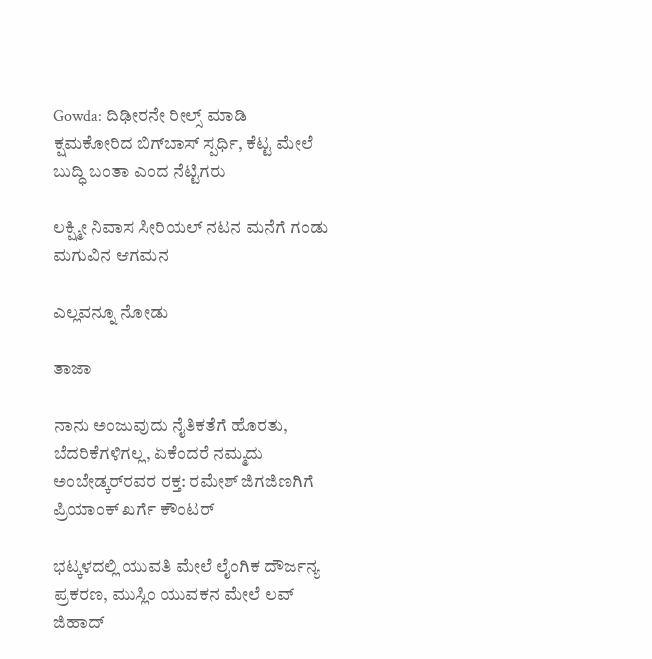Gowda: ದಿಢೀರನೇ ರೀಲ್ಸ್ ಮಾಡಿ ಕ್ಷಮಕೋರಿದ ಬಿಗ್‌ಬಾಸ್‌ ಸ್ಪರ್ಧಿ, ಕೆಟ್ಟ ಮೇಲೆ ಬುದ್ಧಿ ಬಂತಾ ಎಂದ ನೆಟ್ಟಿಗರು

ಲಕ್ಷ್ಮೀ ನಿವಾಸ ಸೀರಿಯಲ್ ನಟನ ಮನೆಗೆ ಗಂಡು ಮಗುವಿನ ಆಗಮನ

ಎಲ್ಲವನ್ನೂ ನೋಡು

ತಾಜಾ

ನಾನು ಅಂಜುವುದು ನೈತಿಕತೆಗೆ ಹೊರತು, ಬೆದರಿಕೆಗಳಿಗಲ್ಲ, ಏಕೆಂದರೆ ನಮ್ಮದು ಅಂಬೇಡ್ಕರ್‌ರವರ ರಕ್ತ: ರಮೇಶ್ ಜಿಗಜಿಣಗಿಗೆ ಪ್ರಿಯಾಂಕ್ ಖರ್ಗೆ ಕೌಂಟರ್

ಭಟ್ಕಳದಲ್ಲಿ ಯುವತಿ ಮೇಲೆ ಲೈಂಗಿಕ ದೌರ್ಜನ್ಯ ಪ್ರಕರಣ, ಮುಸ್ಲಿಂ ಯುವಕನ ಮೇಲೆ ಲವ್ ಜಿಹಾದ್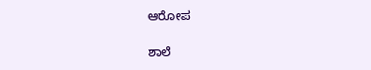ಆರೋಪ

ಶಾಲೆ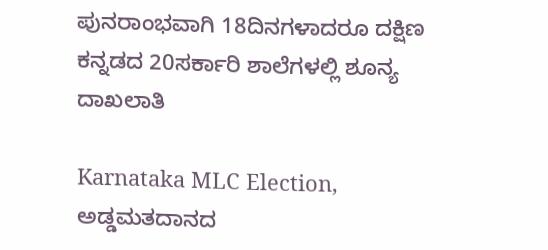ಪುನರಾಂಭವಾಗಿ 18ದಿನಗಳಾದರೂ ದಕ್ಷಿಣ ಕನ್ನಡದ 20ಸರ್ಕಾರಿ ಶಾಲೆಗಳಲ್ಲಿ ಶೂನ್ಯ ದಾಖಲಾತಿ

Karnataka MLC Election, ಅಡ್ಡಮತದಾನದ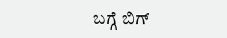ಬಗ್ಗೆ ಬಿಗ್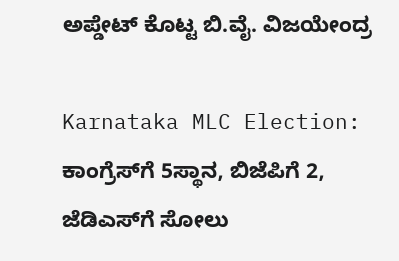ಅಪ್ಡೇಟ್‌ ಕೊಟ್ಟ ಬಿ.ವೈ. ವಿಜಯೇಂದ್ರ

Karnataka MLC Election: ಕಾಂಗ್ರೆಸ್‌ಗೆ 5ಸ್ಥಾನ, ಬಿಜೆಪಿಗೆ 2, ಜೆಡಿಎಸ್‌ಗೆ ಸೋಲು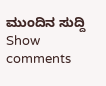ಮುಂದಿನ ಸುದ್ದಿ
Show comments